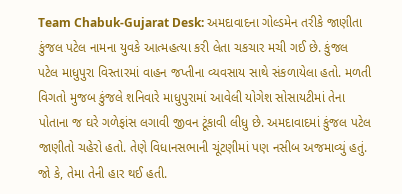Team Chabuk-Gujarat Desk: અમદાવાદના ગોલ્ડમેન તરીકે જાણીતા કુંજલ પટેલ નામના યુવકે આત્મહત્યા કરી લેતા ચકચાર મચી ગઈ છે. કુંજલ પટેલ માધુપુરા વિસ્તારમાં વાહન જપ્તીના વ્યવસાય સાથે સંકળાયેલા હતો. મળતી વિગતો મુજબ કુંજલે શનિવારે માધુપુરામાં આવેલી યોગેશ સોસાયટીમાં તેના પોતાના જ ઘરે ગળેફાંસ લગાવી જીવન ટૂંકાવી લીધુ છે. અમદાવાદમાં કુંજલ પટેલ જાણીતો ચહેરો હતો. તેણે વિધાનસભાની ચૂંટણીમાં પણ નસીબ અજમાવ્યું હતું. જો કે, તેમા તેની હાર થઈ હતી.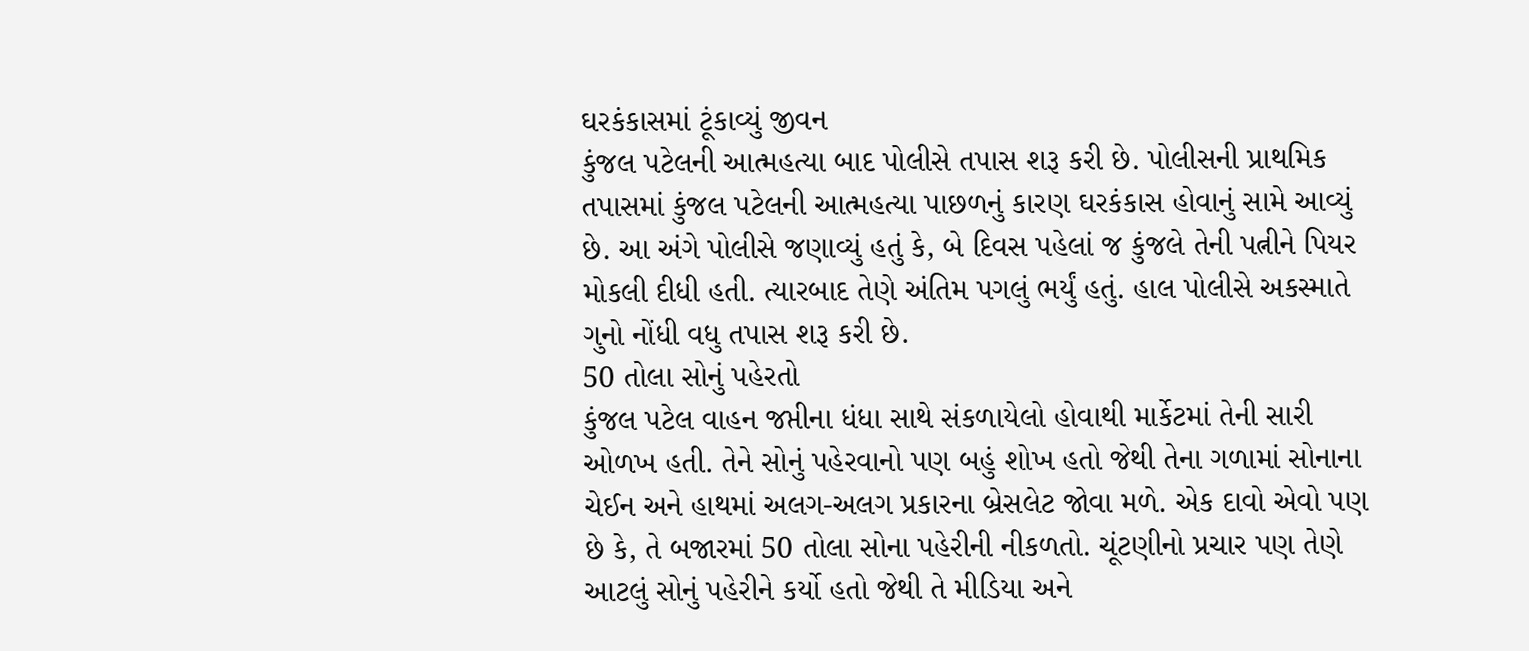ઘરકંકાસમાં ટૂંકાવ્યું જીવન
કુંજલ પટેલની આત્મહત્યા બાદ પોલીસે તપાસ શરૂ કરી છે. પોલીસની પ્રાથમિક તપાસમાં કુંજલ પટેલની આત્મહત્યા પાછળનું કારણ ઘરકંકાસ હોવાનું સામે આવ્યું છે. આ અંગે પોલીસે જણાવ્યું હતું કે, બે દિવસ પહેલાં જ કુંજલે તેની પત્નીને પિયર મોકલી દીધી હતી. ત્યારબાદ તેણે અંતિમ પગલું ભર્યું હતું. હાલ પોલીસે અકસ્માતે ગુનો નોંધી વધુ તપાસ શરૂ કરી છે.
50 તોલા સોનું પહેરતો
કુંજલ પટેલ વાહન જપ્તીના ધંધા સાથે સંકળાયેલો હોવાથી માર્કેટમાં તેની સારી ઓળખ હતી. તેને સોનું પહેરવાનો પણ બહું શોખ હતો જેથી તેના ગળામાં સોનાના ચેઈન અને હાથમાં અલગ-અલગ પ્રકારના બ્રેસલેટ જોવા મળે. એક દાવો એવો પણ છે કે, તે બજારમાં 50 તોલા સોના પહેરીની નીકળતો. ચૂંટણીનો પ્રચાર પણ તેણે આટલું સોનું પહેરીને કર્યો હતો જેથી તે મીડિયા અને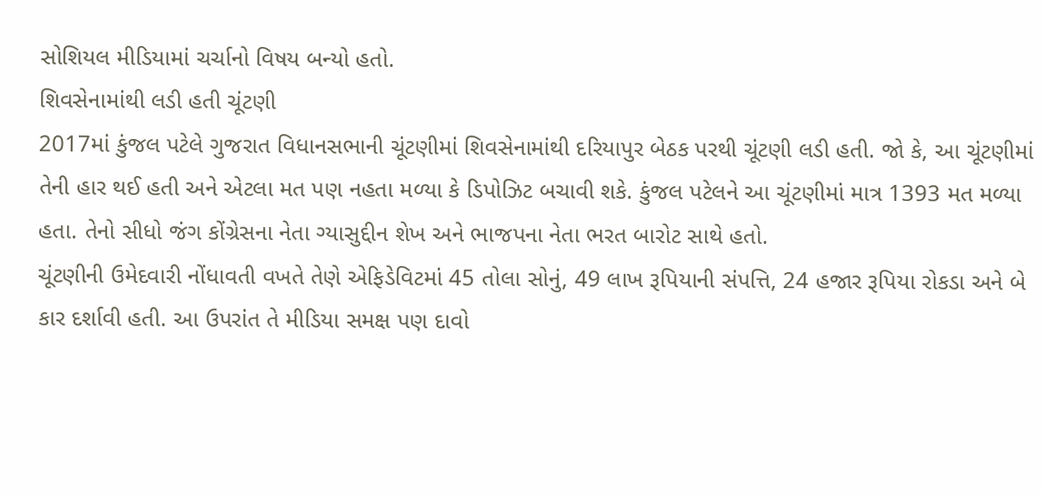સોશિયલ મીડિયામાં ચર્ચાનો વિષય બન્યો હતો.
શિવસેનામાંથી લડી હતી ચૂંટણી
2017માં કુંજલ પટેલે ગુજરાત વિધાનસભાની ચૂંટણીમાં શિવસેનામાંથી દરિયાપુર બેઠક પરથી ચૂંટણી લડી હતી. જો કે, આ ચૂંટણીમાં તેની હાર થઈ હતી અને એટલા મત પણ નહતા મળ્યા કે ડિપોઝિટ બચાવી શકે. કુંજલ પટેલને આ ચૂંટણીમાં માત્ર 1393 મત મળ્યા હતા. તેનો સીધો જંગ કોંગ્રેસના નેતા ગ્યાસુદ્દીન શેખ અને ભાજપના નેતા ભરત બારોટ સાથે હતો.
ચૂંટણીની ઉમેદવારી નોંધાવતી વખતે તેણે એફિડેવિટમાં 45 તોલા સોનું, 49 લાખ રૂપિયાની સંપત્તિ, 24 હજાર રૂપિયા રોકડા અને બે કાર દર્શાવી હતી. આ ઉપરાંત તે મીડિયા સમક્ષ પણ દાવો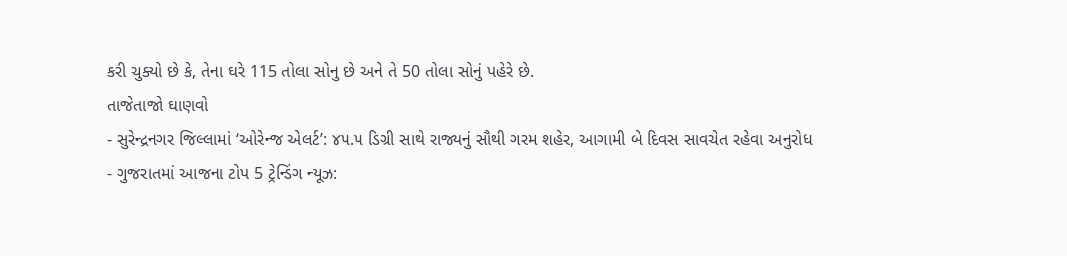કરી ચુક્યો છે કે, તેના ઘરે 115 તોલા સોનુ છે અને તે 50 તોલા સોનું પહેરે છે.
તાજેતાજો ઘાણવો
- સુરેન્દ્રનગર જિલ્લામાં ‘ઓરેન્જ એલર્ટ’: ૪૫.૫ ડિગ્રી સાથે રાજ્યનું સૌથી ગરમ શહેર, આગામી બે દિવસ સાવચેત રહેવા અનુરોધ
- ગુજરાતમાં આજના ટોપ 5 ટ્રેન્ડિંગ ન્યૂઝ: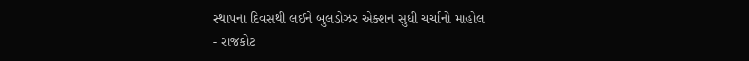સ્થાપના દિવસથી લઈને બુલડોઝર એક્શન સુધી ચર્ચાનો માહોલ
- રાજકોટ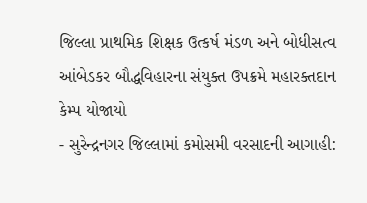જિલ્લા પ્રાથમિક શિક્ષક ઉત્કર્ષ મંડળ અને બોધીસત્વ આંબેડકર બૌદ્ધવિહારના સંયુક્ત ઉપક્રમે મહારક્તદાન કેમ્પ યોજાયો
- સુરેન્દ્રનગર જિલ્લામાં કમોસમી વરસાદની આગાહી: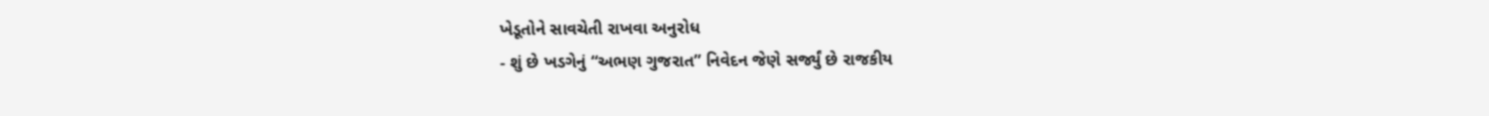ખેડૂતોને સાવચેતી રાખવા અનુરોધ
- શું છે ખડગેનું “અભણ ગુજરાત” નિવેદન જેણે સર્જ્યું છે રાજકીય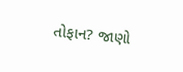તોફાન? જાણો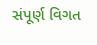સંપૂર્ણ વિગત